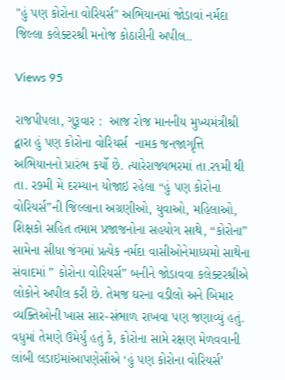"હું પણ કોરોના વોરિયર્સ" અભિયાનમાં જોડાવાં નર્મદા જિલ્લા કલેક્ટરશ્રી મનોજ કોઠારીની અપીલ..

Views 95

રાજપીપલા, ગુરૂવાર :  આજ રોજ માનનીય મુખ્યમંત્રીશ્રી દ્વારા હું પણ કોરોના વોરિયર્સ  નામક જનજાગૃત્તિ અભિયાનનો પ્રારંભ કર્યો છે. ત્યારેરાજ્યભરમાં તા.ર૧મી થી તા. ર૭મી મે દરમ્યાન યોજાઇ રહેલા “હું પણ કોરોના વોરિયર્સ”ની જિલ્લાના અગ્રણીઓ, યુવાઓ, મહિલાઓ, શિક્ષકો સહિત તમામ પ્રજાજનોના સહયોગ સાથે, “કોરોના” સામેના સીધા જંગમાં પ્રત્યેક નર્મદા વાસીઓનેમાધ્યમો સાથેના સંવાદમાં ” કોરોના વોરિયર્સ” બનીને જોડાવવા કલેક્ટરશ્રીએ લોકોને અપીલ કરી છે. તેમજ ઘરના વડીલો અને બિમાર વ્યક્તિઓની ખાસ સાર-સંભાળ રાખવા પણ જણાવ્યું હતું.
વધુમાં તેમણે ઉમેર્યું હતું કે, કોરોના સામે રક્ષણ મેળવવાની લાંબી લડાઇમાંઆપણેસૌએ ‘હું પણ કોરોના વોરિયર્સ’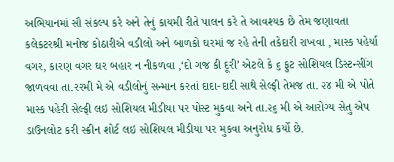અભિયાનમાં સૌ સંકલ્પ કરે અને તેનું કાયમી રીતે પાલન કરે તે આવશ્યક છે તેમ જણાવતા કલેકટરશ્રી મનોજ કોઠારીએ વડીલો અને બાળકો ઘરમાં જ રહે તેની તકેદારી રાખવા , માસ્ક પહેર્યા વગર, કારણ વગર ઘર બહાર ન નીકળવા ,‘દો ગજ કી દૂરી’ એટલે કે ૬ ફુટ સોશિયલ ડિસ્ટન્સીંગ જાળવવા તા.રરમી મે એ વડીલોનું સન્માન કરતાં દાદા-દાદી સાથે સેલ્ફી તેમજ તા. ૨૪ મી એ પોતે માસ્ક પહેરી સેલ્ફી લઇ સોશિયલ મીડીયા પર પોસ્ટ મુકવા અને તા.૨૬ મી એ આરોગ્ય સેતુ એપ ડાઉનલોટ કરી સ્ક્રીન શોર્ટ લઇ સોશિયલ મીડીયા પર મુકવા અનુરોધ કર્યો છે.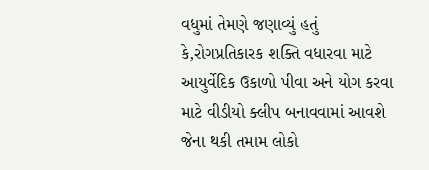વધુમાં તેમણે જણાવ્યું હતું કે,રોગપ્રતિકારક શક્તિ વધારવા માટે આયુર્વેદિક ઉકાળો પીવા અને યોગ કરવા માટે વીડીયો ક્લીપ બનાવવામાં આવશે જેના થકી તમામ લોકો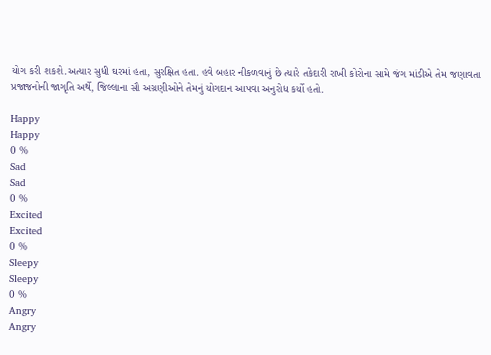યોગ કરી શકશે.અત્યાર સુધી ઘરમાં હતા, સુરક્ષિત હતા. હવે બહાર નીકળવાનું છે ત્યારે તકેદારી રાખી કોરોના સામે જંગ માંડીએ તેમ જણાવતા પ્રજાજનોની જાગૃતિ અર્થે, જિલ્લાના સૌ અગ્રણીઓને તેમનું યોગદાન આપવા અનુરોધ કર્યો હતો.

Happy
Happy
0 %
Sad
Sad
0 %
Excited
Excited
0 %
Sleepy
Sleepy
0 %
Angry
Angry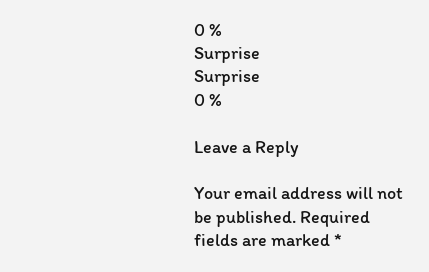0 %
Surprise
Surprise
0 %

Leave a Reply

Your email address will not be published. Required fields are marked *